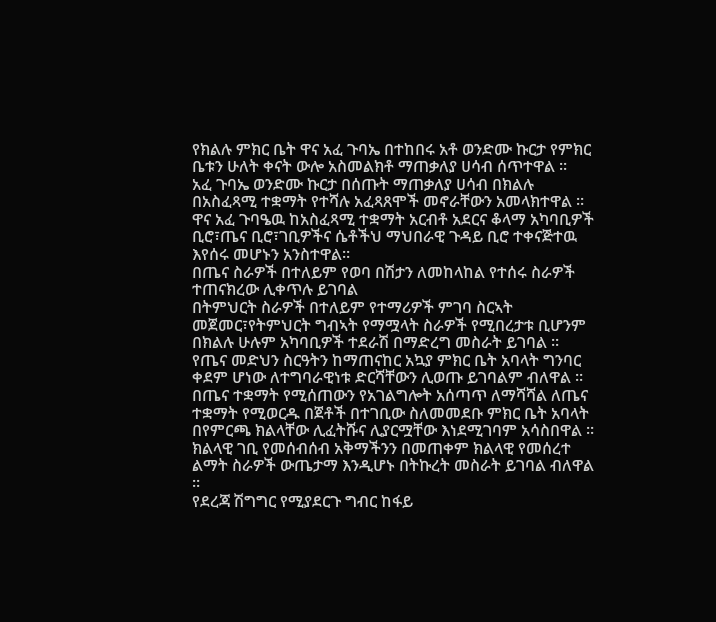የክልሉ ምክር ቤት ዋና አፈ ጉባኤ በተከበሩ አቶ ወንድሙ ኩርታ የምክር ቤቱን ሁለት ቀናት ውሎ አስመልክቶ ማጠቃለያ ሀሳብ ሰጥተዋል ፡፡
አፈ ጉባኤ ወንድሙ ኩርታ በሰጡት ማጠቃለያ ሀሳብ በክልሉ በአስፈጻሚ ተቋማት የተሻሉ አፈጻጸሞች መኖራቸውን አመላክተዋል ፡፡
ዋና አፈ ጉባዔዉ ከአስፈጻሚ ተቋማት አርብቶ አደርና ቆላማ አካባቢዎች ቢሮ፣ጤና ቢሮ፣ገቢዎችና ሴቶችህ ማህበራዊ ጉዳይ ቢሮ ተቀናጅተዉ እየሰሩ መሆኑን አንስተዋል።
በጤና ስራዎች በተለይም የወባ በሽታን ለመከላከል የተሰሩ ስራዎች ተጠናክረው ሊቀጥሉ ይገባል
በትምህርት ስራዎች በተለይም የተማሪዎች ምገባ ስርኣት መጀመር፣የትምህርት ግብኣት የማሟላት ስራዎች የሚበረታቱ ቢሆንም በክልሉ ሁሉም አካባቢዎች ተደራሽ በማድረግ መስራት ይገባል ፡፡
የጤና መድህን ስርዓትን ከማጠናከር አኳያ ምክር ቤት አባላት ግንባር ቀደም ሆነው ለተግባራዊነቱ ድርሻቸውን ሊወጡ ይገባልም ብለዋል ፡፡
በጤና ተቋማት የሚሰጠውን የአገልግሎት አሰጣጥ ለማሻሻል ለጤና ተቋማት የሚወርዱ በጀቶች በተገቢው ስለመመደቡ ምክር ቤት አባላት በየምርጫ ክልላቸው ሊፈትሹና ሊያርሟቸው እነደሚገባም አሳስበዋል ፡፡
ክልላዊ ገቢ የመሰብሰብ አቅማችንን በመጠቀም ክልላዊ የመሰረተ ልማት ስራዎች ውጤታማ እንዲሆኑ በትኩረት መስራት ይገባል ብለዋል ፡፡
የደረጃ ሽግግር የሚያደርጉ ግብር ከፋይ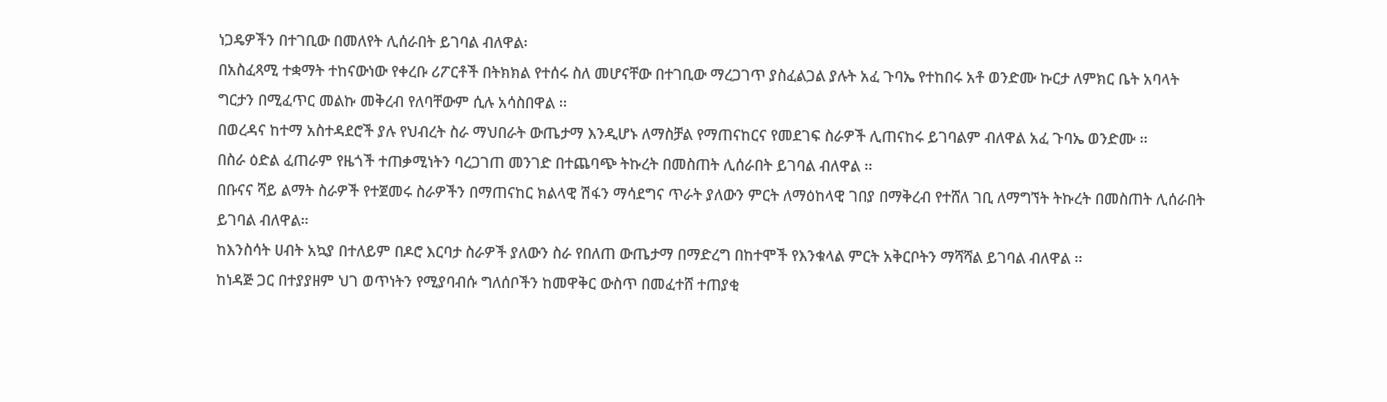ነጋዴዎችን በተገቢው በመለየት ሊሰራበት ይገባል ብለዋል፡
በአስፈጻሚ ተቋማት ተከናውነው የቀረቡ ሪፖርቶች በትክክል የተሰሩ ስለ መሆናቸው በተገቢው ማረጋገጥ ያስፈልጋል ያሉት አፈ ጉባኤ የተከበሩ አቶ ወንድሙ ኩርታ ለምክር ቤት አባላት ግርታን በሚፈጥር መልኩ መቅረብ የለባቸውም ሲሉ አሳስበዋል ፡፡
በወረዳና ከተማ አስተዳደሮች ያሉ የህብረት ስራ ማህበራት ውጤታማ እንዲሆኑ ለማስቻል የማጠናከርና የመደገፍ ስራዎች ሊጠናከሩ ይገባልም ብለዋል አፈ ጉባኤ ወንድሙ ፡፡
በስራ ዕድል ፈጠራም የዜጎች ተጠቃሚነትን ባረጋገጠ መንገድ በተጨባጭ ትኩረት በመስጠት ሊሰራበት ይገባል ብለዋል ፡፡
በቡናና ሻይ ልማት ስራዎች የተጀመሩ ስራዎችን በማጠናከር ክልላዊ ሽፋን ማሳደግና ጥራት ያለውን ምርት ለማዕከላዊ ገበያ በማቅረብ የተሸለ ገቢ ለማግኘት ትኩረት በመስጠት ሊሰራበት ይገባል ብለዋል።
ከእንስሳት ሀብት አኳያ በተለይም በዶሮ እርባታ ስራዎች ያለውን ስራ የበለጠ ውጤታማ በማድረግ በከተሞች የእንቁላል ምርት አቅርቦትን ማሻሻል ይገባል ብለዋል ፡፡
ከነዳጅ ጋር በተያያዘም ህገ ወጥነትን የሚያባብሱ ግለሰቦችን ከመዋቅር ውስጥ በመፈተሸ ተጠያቂ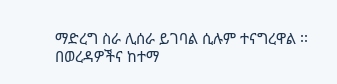ማድረግ ስራ ሊሰራ ይገባል ሲሉም ተናግረዋል ፡፡
በወረዳዎችና ከተማ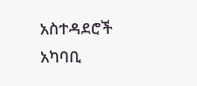አስተዳደሮች አካባቢ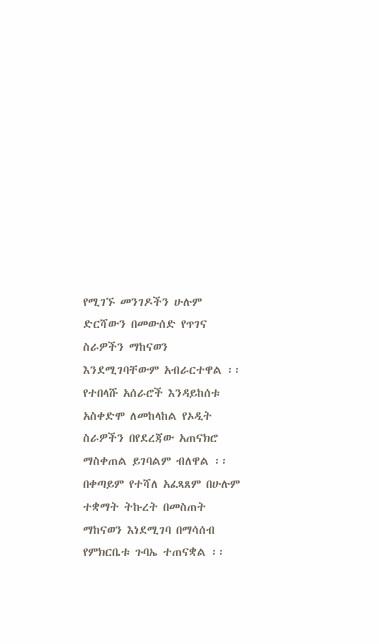የሚገኙ መንገዶችን ሁሉም ድርሻውን በመውሰድ የጥገና ስራዎችን ማከናወን እንደሚገባቸውም አብራርተዋል ፡፡
የተበላሹ አሰራሮች እንዳይከሰቱ አስቀድሞ ለመከላከል የኦዲት ስራዎችን በየደረጃው አጠናክሮ ማስቀጠል ይገባልም ብለዋል ፡፡
በቀጣይም የተሻለ አፈጻጸም በሁሉም ተቋማት ትኩረት በመስጠት ማከናወን እነደሚገባ በማሳሰብ የምክርቤቱ ጉባኤ ተጠናቋል ፡፡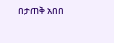በታጠቅ አበበ